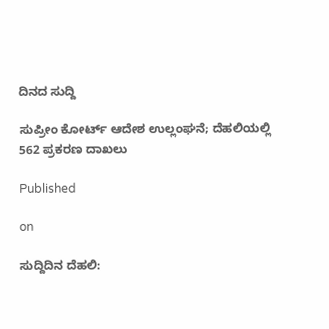ದಿನದ ಸುದ್ದಿ

ಸುಪ್ರೀಂ ಕೋರ್ಟ್ ಆದೇಶ ಉಲ್ಲಂಘನೆ; ದೆಹಲಿಯಲ್ಲಿ 562 ಪ್ರಕರಣ ದಾಖಲು

Published

on

ಸುದ್ದಿದಿನ ದೆಹಲಿ: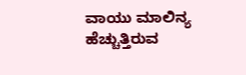ವಾಯು ಮಾಲಿನ್ಯ ಹೆಚ್ಚುತ್ತಿರುವ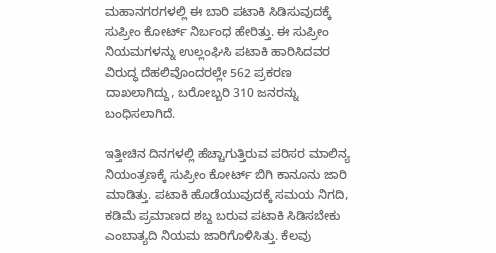ಮಹಾನಗರಗಳಲ್ಲಿ ಈ ಬಾರಿ ಪಟಾಕಿ ಸಿಡಿಸುವುದಕ್ಕೆ ಸುಪ್ರೀಂ ಕೋರ್ಟ್ ನಿರ್ಬಂಧ ಹೇರಿತ್ತು. ಈ ಸುಪ್ರೀಂ ನಿಯಮಗಳನ್ನು ಉಲ್ಲಂಘಿಸಿ ಪಟಾಕಿ ಹಾರಿಸಿದವರ ವಿರುದ್ಧ ದೆಹಲಿವೊಂದರಲ್ಲೇ 562 ಪ್ರಕರಣ ದಾಖಲಾಗಿದ್ದು, ಬರೋಬ್ಬರಿ 310 ಜನರನ್ನು ಬಂಧಿಸಲಾಗಿದೆ.

ಇತ್ತೀಚಿನ ದಿನಗಳಲ್ಲಿ ಹೆಚ್ಚಾಗುತ್ತಿರುವ ಪರಿಸರ ಮಾಲಿನ್ಯ ನಿಯಂತ್ರಣಕ್ಕೆ ಸುಪ್ರೀಂ ಕೋರ್ಟ್ ಬಿಗಿ ಕಾನೂನು ಜಾರಿ ಮಾಡಿತ್ತು. ಪಟಾಕಿ ಹೊಡೆಯುವುದಕ್ಕೆ ಸಮಯ ನಿಗದಿ, ಕಡಿಮೆ ಪ್ರಮಾಣದ ಶಬ್ದ ಬರುವ ಪಟಾಕಿ ಸಿಡಿಸಬೇಕು ಎಂಬಾತ್ಯದಿ ನಿಯಮ ಜಾರಿಗೊಳಿಸಿತ್ತು. ಕೆಲವು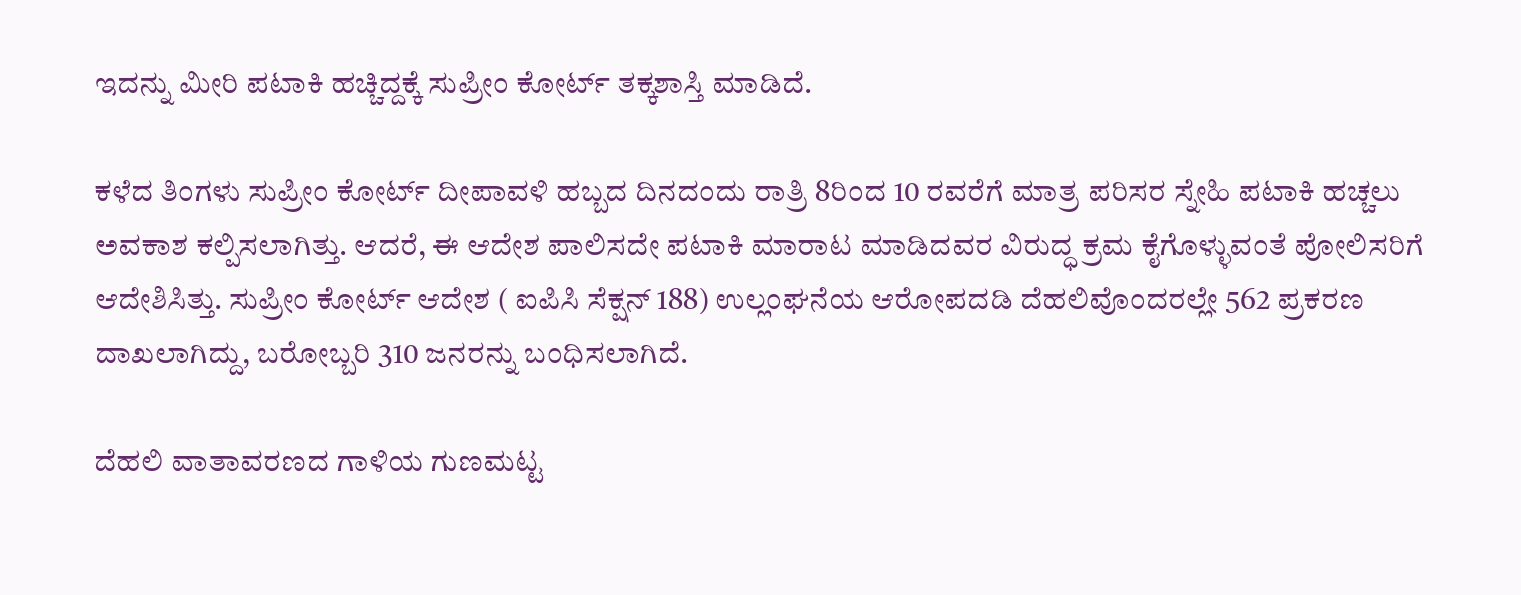ಇದನ್ನು ಮೀರಿ ಪಟಾಕಿ ಹಚ್ಚಿದ್ದಕ್ಕೆ ಸುಪ್ರೀಂ ಕೋರ್ಟ್ ತಕ್ಕಶಾಸ್ತಿ ಮಾಡಿದೆ.

ಕಳೆದ ತಿಂಗಳು ಸುಪ್ರೀಂ ಕೋರ್ಟ್ ದೀಪಾವಳಿ ಹಬ್ಬದ ದಿನದಂದು ರಾತ್ರಿ 8ರಿಂದ 10 ರವರೆಗೆ ಮಾತ್ರ ಪರಿಸರ ಸ್ನೇಹಿ ಪಟಾಕಿ ಹಚ್ಚಲು ಅವಕಾಶ ಕಲ್ಪಿಸಲಾಗಿತ್ತು. ಆದರೆ, ಈ ಆದೇಶ ಪಾಲಿಸದೇ ಪಟಾಕಿ ಮಾರಾಟ ಮಾಡಿದವರ ವಿರುದ್ಧ ಕ್ರಮ ಕೈಗೊಳ್ಳುವಂತೆ ಪೋಲಿಸರಿಗೆ ಆದೇಶಿಸಿತ್ತು. ಸುಪ್ರೀಂ ಕೋರ್ಟ್ ಆದೇಶ ( ಐಪಿಸಿ ಸೆಕ್ಷನ್ 188) ಉಲ್ಲಂಘನೆಯ ಆರೋಪದಡಿ ದೆಹಲಿವೊಂದರಲ್ಲೇ 562 ಪ್ರಕರಣ ದಾಖಲಾಗಿದ್ದು, ಬರೋಬ್ಬರಿ 310 ಜನರನ್ನು ಬಂಧಿಸಲಾಗಿದೆ.

ದೆಹಲಿ ವಾತಾವರಣದ ಗಾಳಿಯ ಗುಣಮಟ್ಟ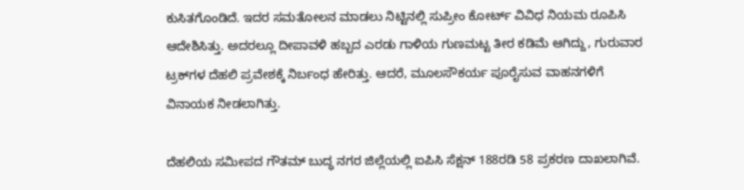ಕುಸಿತಗೊಂಡಿದೆ. ಇದರ ಸಮತೋಲನ ಮಾಡಲು ನಿಟ್ಟಿನಲ್ಲಿ ಸುಪ್ರೀಂ ಕೋರ್ಟ್ ವಿವಿಧ ನಿಯಮ ರೂಪಿಸಿ ಆದೇಶಿಸಿತ್ತು. ಅದರಲ್ಲೂ ದೀಪಾವಳಿ ಹಬ್ಬದ ಎರಡು ಗಾಳಿಯ ಗುಣಮಟ್ಟ ತೀರ ಕಡಿಮೆ ಆಗಿದ್ದು, ಗುರುವಾರ ಟ್ರಕ್‌ಗಳ ದೆಹಲಿ ಪ್ರವೇಶಕ್ಕೆ ನಿರ್ಬಂಧ ಹೇರಿತ್ತು. ಆದರೆ, ಮೂಲಸೌಕರ್ಯ ಪೂರೈಸುವ ವಾಹನಗಳಿಗೆ ವಿನಾಯಕ ನೀಡಲಾಗಿತ್ತು.

ದೆಹಲಿಯ ಸಮೀಪದ ಗೌತಮ್ ಬುದ್ಧ ನಗರ ಜಿಲ್ಲೆಯಲ್ಲಿ ಐಪಿಸಿ ಸೆಕ್ಷನ್ 188ರಡಿ 58 ಪ್ರಕರಣ ದಾಖಲಾಗಿವೆ.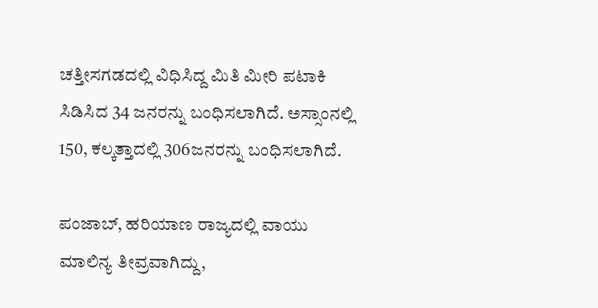ಚತ್ತೀಸಗಡದಲ್ಲಿ ವಿಧಿಸಿದ್ದ ಮಿತಿ ಮೀರಿ ಪಟಾಕಿ ಸಿಡಿಸಿದ 34 ಜನರನ್ನು ಬಂಧಿಸಲಾಗಿದೆ. ಅಸ್ಸಾಂನಲ್ಲಿ 150, ಕಲ್ಕತ್ತಾದಲ್ಲಿ 306ಜನರನ್ನು ಬಂಧಿಸಲಾಗಿದೆ.

ಪಂಜಾಬ್, ಹರಿಯಾಣ ರಾಜ್ಯದಲ್ಲಿ ವಾಯು ಮಾಲಿನ್ಯ ತೀವ್ರವಾಗಿದ್ದು,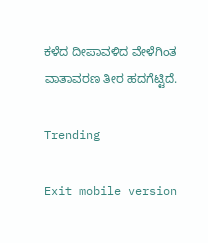ಕಳೆದ ದೀಪಾವಳಿದ ವೇಳೆಗಿಂತ ವಾತಾವರಣ ತೀರ ಹದಗೆಟ್ಟಿದೆ.

Trending

Exit mobile version